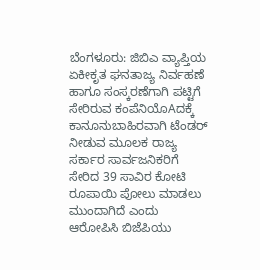ಬೆಂಗಳೂರು: ಜಿಬಿಎ ವ್ಯಾಪ್ತಿಯ ಏಕೀಕೃತ ಘನತಾಜ್ಯ ನಿರ್ವಹಣೆ ಹಾಗೂ ಸಂಸ್ಕರಣೆಗಾಗಿ ಪಟ್ಟಿಗೆ ಸೇರಿರುವ ಕಂಪೆನಿಯೊAದಕ್ಕೆ ಕಾನೂನುಬಾಹಿರವಾಗಿ ಟೆಂಡರ್ ನೀಡುವ ಮೂಲಕ ರಾಜ್ಯ ಸರ್ಕಾರ ಸಾರ್ವಜನಿಕರಿಗೆ ಸೇರಿದ 39 ಸಾವಿರ ಕೋಟಿ ರೂಪಾಯಿ ಪೋಲು ಮಾಡಲು ಮುಂದಾಗಿದೆ ಎಂದು ಆರೋಪಿಸಿ ಬಿಜೆಪಿಯು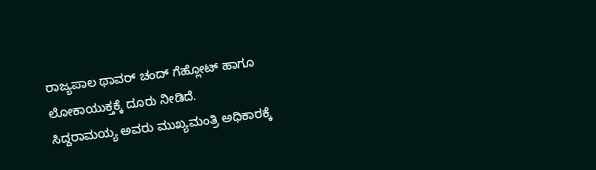ರಾಜ್ಯಪಾಲ ಥಾವರ್ ಚಂದ್ ಗೆಹ್ಲೋಟ್ ಹಾಗೂ ಲೋಕಾಯುಕ್ತಕ್ಕೆ ದೂರು ನೀಡಿದೆ.
ಸಿದ್ದರಾಮಯ್ಯ ಅವರು ಮುಖ್ಯಮಂತ್ರಿ ಅಧಿಕಾರಕ್ಕೆ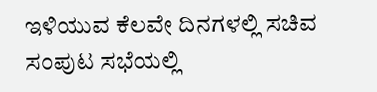ಇಳಿಯುವ ಕೆಲವೇ ದಿನಗಳಲ್ಲಿ ಸಚಿವ ಸಂಪುಟ ಸಭೆಯಲ್ಲಿ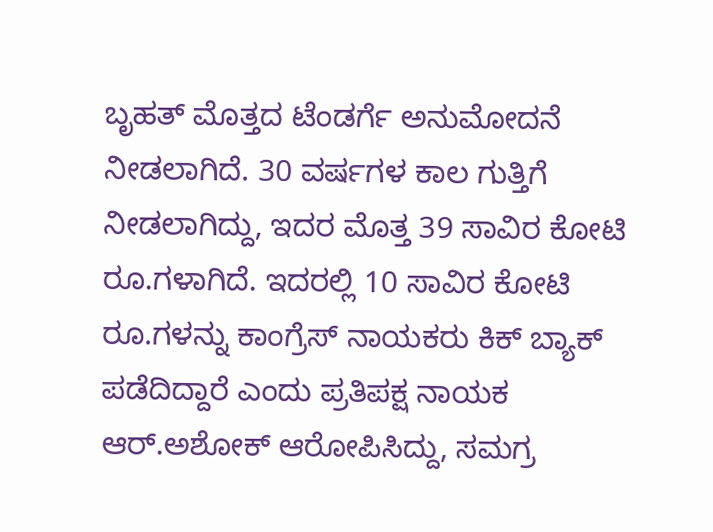ಬೃಹತ್ ಮೊತ್ತದ ಟೆಂಡರ್ಗೆ ಅನುಮೋದನೆ ನೀಡಲಾಗಿದೆ. 30 ವರ್ಷಗಳ ಕಾಲ ಗುತ್ತಿಗೆ ನೀಡಲಾಗಿದ್ದು, ಇದರ ಮೊತ್ತ 39 ಸಾವಿರ ಕೋಟಿ ರೂ.ಗಳಾಗಿದೆ. ಇದರಲ್ಲಿ 10 ಸಾವಿರ ಕೋಟಿ ರೂ.ಗಳನ್ನು ಕಾಂಗ್ರೆಸ್ ನಾಯಕರು ಕಿಕ್ ಬ್ಯಾಕ್ ಪಡೆದಿದ್ದಾರೆ ಎಂದು ಪ್ರತಿಪಕ್ಷ ನಾಯಕ ಆರ್.ಅಶೋಕ್ ಆರೋಪಿಸಿದ್ದು, ಸಮಗ್ರ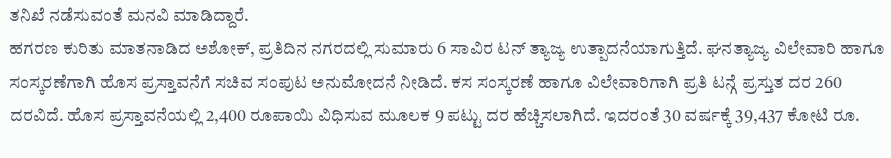ತನಿಖೆ ನಡೆಸುವಂತೆ ಮನವಿ ಮಾಡಿದ್ದಾರೆ.
ಹಗರಣ ಕುರಿತು ಮಾತನಾಡಿದ ಅಶೋಕ್, ಪ್ರತಿದಿನ ನಗರದಲ್ಲಿ ಸುಮಾರು 6 ಸಾವಿರ ಟನ್ ತ್ಯಾಜ್ಯ ಉತ್ಪಾದನೆಯಾಗುತ್ತಿದೆ. ಘನತ್ಯಾಜ್ಯ ವಿಲೇವಾರಿ ಹಾಗೂ ಸಂಸ್ಕರಣೆಗಾಗಿ ಹೊಸ ಪ್ರಸ್ತಾವನೆಗೆ ಸಚಿವ ಸಂಪುಟ ಅನುಮೋದನೆ ನೀಡಿದೆ. ಕಸ ಸಂಸ್ಕರಣೆ ಹಾಗೂ ವಿಲೇವಾರಿಗಾಗಿ ಪ್ರತಿ ಟನ್ಗೆ ಪ್ರಸ್ತುತ ದರ 260 ದರವಿದೆ. ಹೊಸ ಪ್ರಸ್ತಾವನೆಯಲ್ಲಿ 2,400 ರೂಪಾಯಿ ವಿಧಿಸುವ ಮೂಲಕ 9 ಪಟ್ಟು ದರ ಹೆಚ್ಚಿಸಲಾಗಿದೆ. ಇದರಂತೆ 30 ವರ್ಷಕ್ಕೆ 39,437 ಕೋಟಿ ರೂ.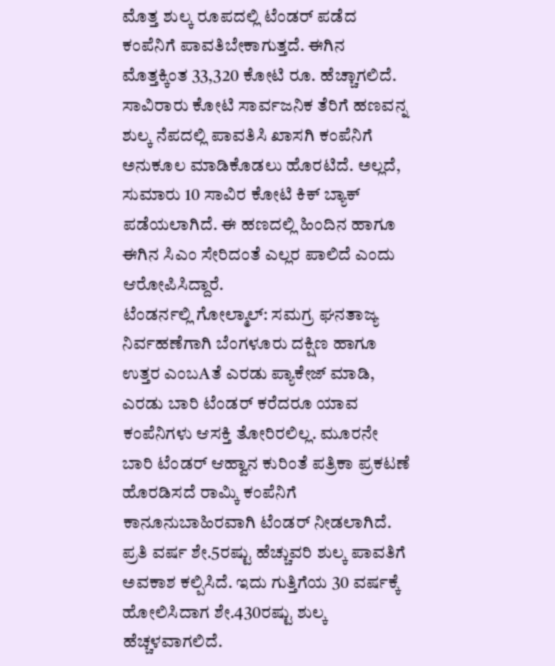ಮೊತ್ತ ಶುಲ್ಕ ರೂಪದಲ್ಲಿ ಟೆಂಡರ್ ಪಡೆದ ಕಂಪೆನಿಗೆ ಪಾವತಿಬೇಕಾಗುತ್ತದೆ. ಈಗಿನ ಮೊತ್ತಕ್ಕಿಂತ 33,320 ಕೋಟಿ ರೂ. ಹೆಚ್ಚಾಗಲಿದೆ. ಸಾವಿರಾರು ಕೋಟಿ ಸಾರ್ವಜನಿಕ ತೆರಿಗೆ ಹಣವನ್ನ ಶುಲ್ಕ ನೆಪದಲ್ಲಿ ಪಾವತಿಸಿ ಖಾಸಗಿ ಕಂಪೆನಿಗೆ ಅನುಕೂಲ ಮಾಡಿಕೊಡಲು ಹೊರಟಿದೆ. ಅಲ್ಲದೆ, ಸುಮಾರು 10 ಸಾವಿರ ಕೋಟಿ ಕಿಕ್ ಬ್ಯಾಕ್ ಪಡೆಯಲಾಗಿದೆ. ಈ ಹಣದಲ್ಲಿ ಹಿಂದಿನ ಹಾಗೂ ಈಗಿನ ಸಿಎಂ ಸೇರಿದಂತೆ ಎಲ್ಲರ ಪಾಲಿದೆ ಎಂದು ಆರೋಪಿಸಿದ್ದಾರೆ.
ಟೆಂಡರ್ನಲ್ಲಿ ಗೋಲ್ಮಾಲ್: ಸಮಗ್ರ ಘನತಾಜ್ಯ ನಿರ್ವಹಣೆಗಾಗಿ ಬೆಂಗಳೂರು ದಕ್ಷಿಣ ಹಾಗೂ ಉತ್ತರ ಎಂಬAತೆ ಎರಡು ಪ್ಯಾಕೇಜ್ ಮಾಡಿ, ಎರಡು ಬಾರಿ ಟೆಂಡರ್ ಕರೆದರೂ ಯಾವ ಕಂಪೆನಿಗಳು ಆಸಕ್ತಿ ತೋರಿರಲಿಲ್ಲ. ಮೂರನೇ ಬಾರಿ ಟೆಂಡರ್ ಆಹ್ವಾನ ಕುರಿಂತೆ ಪತ್ರಿಕಾ ಪ್ರಕಟಣೆ ಹೊರಡಿಸದೆ ರಾಮ್ಕಿ ಕಂಪೆನಿಗೆ ಕಾನೂನುಬಾಹಿರವಾಗಿ ಟೆಂಡರ್ ನೀಡಲಾಗಿದೆ. ಪ್ರತಿ ವರ್ಷ ಶೇ.5ರಷ್ಟು ಹೆಚ್ಚುವರಿ ಶುಲ್ಕ ಪಾವತಿಗೆ ಅವಕಾಶ ಕಲ್ಪಿಸಿದೆ. ಇದು ಗುತ್ತಿಗೆಯ 30 ವರ್ಷಕ್ಕೆ ಹೋಲಿಸಿದಾಗ ಶೇ.430ರಷ್ಟು ಶುಲ್ಕ ಹೆಚ್ಚಳವಾಗಲಿದೆ.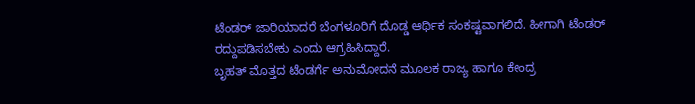ಟೆಂಡರ್ ಜಾರಿಯಾದರೆ ಬೆಂಗಳೂರಿಗೆ ದೊಡ್ಡ ಆರ್ಥಿಕ ಸಂಕಷ್ಟವಾಗಲಿದೆ. ಹೀಗಾಗಿ ಟೆಂಡರ್ ರದ್ದುಪಡಿಸಬೇಕು ಎಂದು ಆಗ್ರಹಿಸಿದ್ದಾರೆ.
ಬೃಹತ್ ಮೊತ್ತದ ಟೆಂಡರ್ಗೆ ಅನುಮೋದನೆ ಮೂಲಕ ರಾಜ್ಯ ಹಾಗೂ ಕೇಂದ್ರ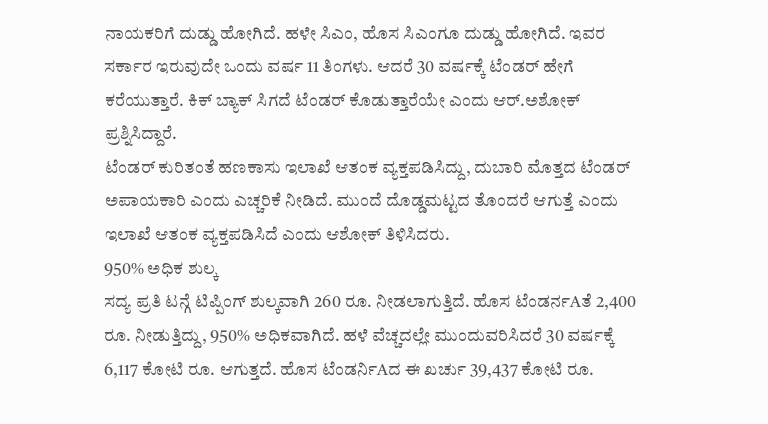ನಾಯಕರಿಗೆ ದುಡ್ಡು ಹೋಗಿದೆ. ಹಳೇ ಸಿಎಂ, ಹೊಸ ಸಿಎಂಗೂ ದುಡ್ಡು ಹೋಗಿದೆ. ಇವರ ಸರ್ಕಾರ ಇರುವುದೇ ಒಂದು ವರ್ಷ 11 ತಿಂಗಳು. ಆದರೆ 30 ವರ್ಷಕ್ಕೆ ಟೆಂಡರ್ ಹೇಗೆ ಕರೆಯುತ್ತಾರೆ. ಕಿಕ್ ಬ್ಯಾಕ್ ಸಿಗದೆ ಟೆಂಡರ್ ಕೊಡುತ್ತಾರೆಯೇ ಎಂದು ಆರ್.ಅಶೋಕ್ ಪ್ರಶ್ನಿಸಿದ್ದಾರೆ.
ಟೆಂಡರ್ ಕುರಿತಂತೆ ಹಣಕಾಸು ಇಲಾಖೆ ಆತಂಕ ವ್ಯಕ್ತಪಡಿಸಿದ್ದು, ದುಬಾರಿ ಮೊತ್ತದ ಟೆಂಡರ್ ಅಪಾಯಕಾರಿ ಎಂದು ಎಚ್ಚರಿಕೆ ನೀಡಿದೆ. ಮುಂದೆ ದೊಡ್ಡಮಟ್ಟದ ತೊಂದರೆ ಆಗುತ್ತೆ ಎಂದು ಇಲಾಖೆ ಆತಂಕ ವ್ಯಕ್ತಪಡಿಸಿದೆ ಎಂದು ಆಶೋಕ್ ತಿಳಿಸಿದರು.
950% ಅಧಿಕ ಶುಲ್ಕ
ಸದ್ಯ ಪ್ರತಿ ಟನ್ಗೆ ಟಿಪ್ಪಿಂಗ್ ಶುಲ್ಕವಾಗಿ 260 ರೂ. ನೀಡಲಾಗುತ್ತಿದೆ. ಹೊಸ ಟೆಂಡರ್ನAತೆ 2,400 ರೂ. ನೀಡುತ್ತಿದ್ದು, 950% ಅಧಿಕವಾಗಿದೆ. ಹಳೆ ವೆಚ್ಚದಲ್ಲೇ ಮುಂದುವರಿಸಿದರೆ 30 ವರ್ಷಕ್ಕೆ 6,117 ಕೋಟಿ ರೂ. ಆಗುತ್ತದೆ. ಹೊಸ ಟೆಂಡರ್ನಿAದ ಈ ಖರ್ಚು 39,437 ಕೋಟಿ ರೂ.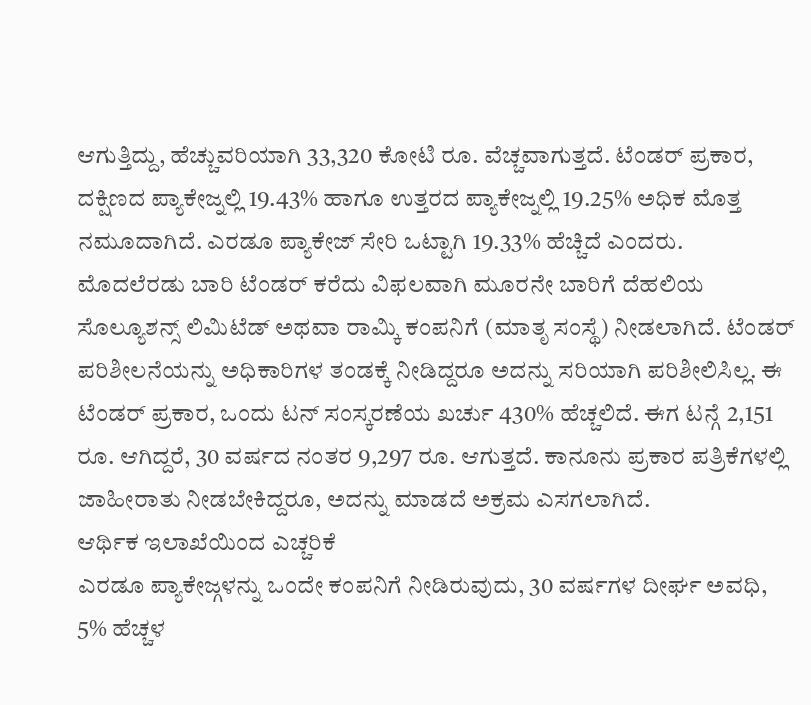ಆಗುತ್ತಿದ್ದು, ಹೆಚ್ಚುವರಿಯಾಗಿ 33,320 ಕೋಟಿ ರೂ. ವೆಚ್ಚವಾಗುತ್ತದೆ. ಟೆಂಡರ್ ಪ್ರಕಾರ, ದಕ್ಷಿಣದ ಪ್ಯಾಕೇಜ್ನಲ್ಲಿ 19.43% ಹಾಗೂ ಉತ್ತರದ ಪ್ಯಾಕೇಜ್ನಲ್ಲಿ 19.25% ಅಧಿಕ ಮೊತ್ತ ನಮೂದಾಗಿದೆ. ಎರಡೂ ಪ್ಯಾಕೇಜ್ ಸೇರಿ ಒಟ್ಟಾಗಿ 19.33% ಹೆಚ್ಚಿದೆ ಎಂದರು.
ಮೊದಲೆರಡು ಬಾರಿ ಟೆಂಡರ್ ಕರೆದು ವಿಫಲವಾಗಿ ಮೂರನೇ ಬಾರಿಗೆ ದೆಹಲಿಯ ಸೊಲ್ಯೂಶನ್ಸ್ ಲಿಮಿಟೆಡ್ ಅಥವಾ ರಾಮ್ಕಿ ಕಂಪನಿಗೆ (ಮಾತೃ ಸಂಸ್ಥೆ) ನೀಡಲಾಗಿದೆ. ಟೆಂಡರ್ ಪರಿಶೀಲನೆಯನ್ನು ಅಧಿಕಾರಿಗಳ ತಂಡಕ್ಕೆ ನೀಡಿದ್ದರೂ ಅದನ್ನು ಸರಿಯಾಗಿ ಪರಿಶೀಲಿಸಿಲ್ಲ. ಈ ಟೆಂಡರ್ ಪ್ರಕಾರ, ಒಂದು ಟನ್ ಸಂಸ್ಕರಣೆಯ ಖರ್ಚು 430% ಹೆಚ್ಚಲಿದೆ. ಈಗ ಟನ್ಗೆ 2,151 ರೂ. ಆಗಿದ್ದರೆ, 30 ವರ್ಷದ ನಂತರ 9,297 ರೂ. ಆಗುತ್ತದೆ. ಕಾನೂನು ಪ್ರಕಾರ ಪತ್ರಿಕೆಗಳಲ್ಲಿ ಜಾಹೀರಾತು ನೀಡಬೇಕಿದ್ದರೂ, ಅದನ್ನು ಮಾಡದೆ ಅಕ್ರಮ ಎಸಗಲಾಗಿದೆ.
ಆರ್ಥಿಕ ಇಲಾಖೆಯಿಂದ ಎಚ್ಚರಿಕೆ
ಎರಡೂ ಪ್ಯಾಕೇಜ್ಗಳನ್ನು ಒಂದೇ ಕಂಪನಿಗೆ ನೀಡಿರುವುದು, 30 ವರ್ಷಗಳ ದೀರ್ಘ ಅವಧಿ, 5% ಹೆಚ್ಚಳ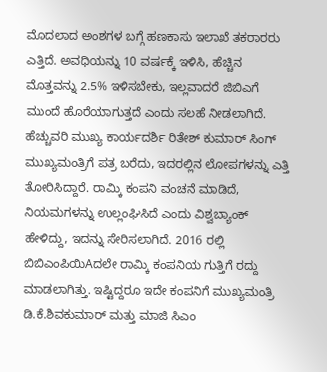ಮೊದಲಾದ ಅಂಶಗಳ ಬಗ್ಗೆ ಹಣಕಾಸು ಇಲಾಖೆ ತಕರಾರರು ಎತ್ತಿದೆ. ಅವಧಿಯನ್ನು 10 ವರ್ಷಕ್ಕೆ ಇಳಿಸಿ, ಹೆಚ್ಚಿನ ಮೊತ್ತವನ್ನು 2.5% ಇಳಿಸಬೇಕು, ಇಲ್ಲವಾದರೆ ಜಿಬಿಎಗೆ ಮುಂದೆ ಹೊರೆಯಾಗುತ್ತದೆ ಎಂದು ಸಲಹೆ ನೀಡಲಾಗಿದೆ. ಹೆಚ್ಚುವರಿ ಮುಖ್ಯ ಕಾರ್ಯದರ್ಶಿ ರಿತೇಶ್ ಕುಮಾರ್ ಸಿಂಗ್ ಮುಖ್ಯಮಂತ್ರಿಗೆ ಪತ್ರ ಬರೆದು, ಇದರಲ್ಲಿನ ಲೋಪಗಳನ್ನು ಎತ್ತಿ ತೋರಿಸಿದ್ದಾರೆ. ರಾಮ್ಕಿ ಕಂಪನಿ ವಂಚನೆ ಮಾಡಿದೆ, ನಿಯಮಗಳನ್ನು ಉಲ್ಲಂಘಿಸಿದೆ ಎಂದು ವಿಶ್ವಬ್ಯಾಂಕ್ ಹೇಳಿದ್ದು, ಇದನ್ನು ಸೇರಿಸಲಾಗಿದೆ. 2016 ರಲ್ಲಿ ಬಿಬಿಎಂಪಿಯಿAದಲೇ ರಾಮ್ಕಿ ಕಂಪನಿಯ ಗುತ್ತಿಗೆ ರದ್ದು ಮಾಡಲಾಗಿತ್ತು. ಇಷ್ಟಿದ್ದರೂ ಇದೇ ಕಂಪನಿಗೆ ಮುಖ್ಯಮಂತ್ರಿ ಡಿ.ಕೆ.ಶಿವಕುಮಾರ್ ಮತ್ತು ಮಾಜಿ ಸಿಎಂ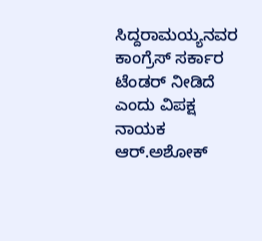ಸಿದ್ದರಾಮಯ್ಯನವರ ಕಾಂಗ್ರೆಸ್ ಸರ್ಕಾರ ಟೆಂಡರ್ ನೀಡಿದೆ ಎಂದು ವಿಪಕ್ಷ ನಾಯಕ ಆರ್.ಅಶೋಕ್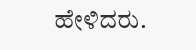ಹೇಳಿದರು.